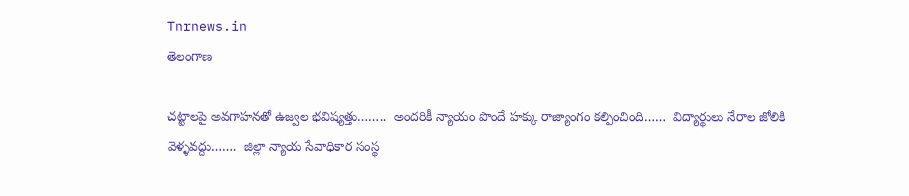Tnrnews.in
తెలంగాణ

చట్టాలపై అవగాహనతో ఉజ్వల భవిష్యత్తు……..  అందరికీ న్యాయం పొందే హక్కు రాజ్యాంగం కల్పించింది……  విద్యార్థులు నేరాల జోలికి వెళ్ళవద్దు…….  జిల్లా న్యాయ సేవాధికార సంస్థ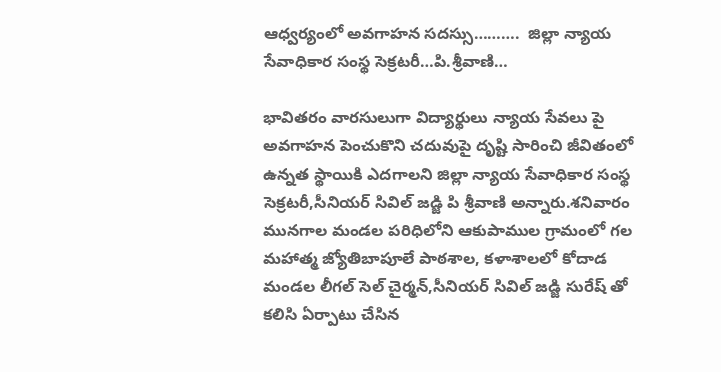ఆధ్వర్యంలో అవగాహన సదస్సు……….  జిల్లా న్యాయ సేవాధికార సంస్థ సెక్రటరీ…పి.శ్రీవాణి…

భావితరం వారసులుగా విద్యార్థులు న్యాయ సేవలు పై అవగాహన పెంచుకొని చదువుపై దృష్టి సారించి జీవితంలో ఉన్నత స్థాయికి ఎదగాలని జిల్లా న్యాయ సేవాధికార సంస్థ సెక్రటరీ,సీనియర్ సివిల్ జడ్జి పి శ్రీవాణి అన్నారు.శనివారం మునగాల మండల పరిధిలోని ఆకుపాముల గ్రామంలో గల మహాత్మ జ్యోతిబాపూలే పాఠశాల, కళాశాలలో కోదాడ మండల లీగల్ సెల్ చైర్మన్,సీనియర్ సివిల్ జడ్జి సురేష్ తో కలిసి ఏర్పాటు చేసిన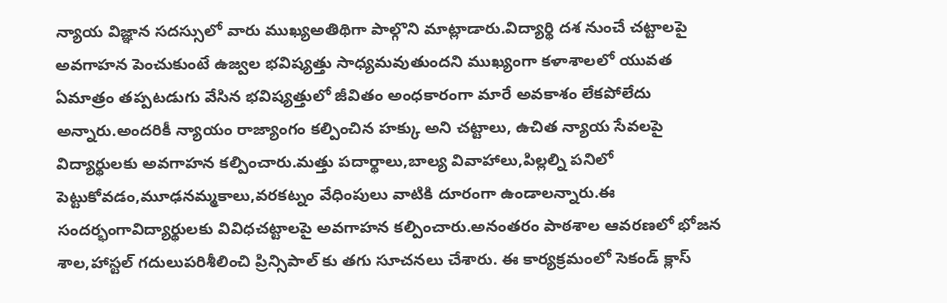న్యాయ విజ్ఞాన సదస్సులో వారు ముఖ్యఅతిథిగా పాల్గొని మాట్లాడారు.విద్యార్థి దశ నుంచే చట్టాలపై అవగాహన పెంచుకుంటే ఉజ్వల భవిష్యత్తు సాధ్యమవుతుందని ముఖ్యంగా కళాశాలలో యువత ఏమాత్రం తప్పటడుగు వేసిన భవిష్యత్తులో జీవితం అంధకారంగా మారే అవకాశం లేకపోలేదు అన్నారు.అందరికీ న్యాయం రాజ్యాంగం కల్పించిన హక్కు అని చట్టాలు, ఉచిత న్యాయ సేవలపై విద్యార్థులకు అవగాహన కల్పించారు.మత్తు పదార్థాలు,బాల్య వివాహాలు,పిల్లల్ని పనిలో పెట్టుకోవడం,మూఢనమ్మకాలు,వరకట్నం వేధింపులు వాటికి దూరంగా ఉండాలన్నారు.ఈ సందర్భంగావిద్యార్థులకు వివిధచట్టాలపై అవగాహన కల్పించారు.అనంతరం పాఠశాల ఆవరణలో భోజన శాల,హాస్టల్ గదులుపరిశీలించి ప్రిన్సిపాల్ కు తగు సూచనలు చేశారు. ఈ కార్యక్రమంలో సెకండ్ క్లాస్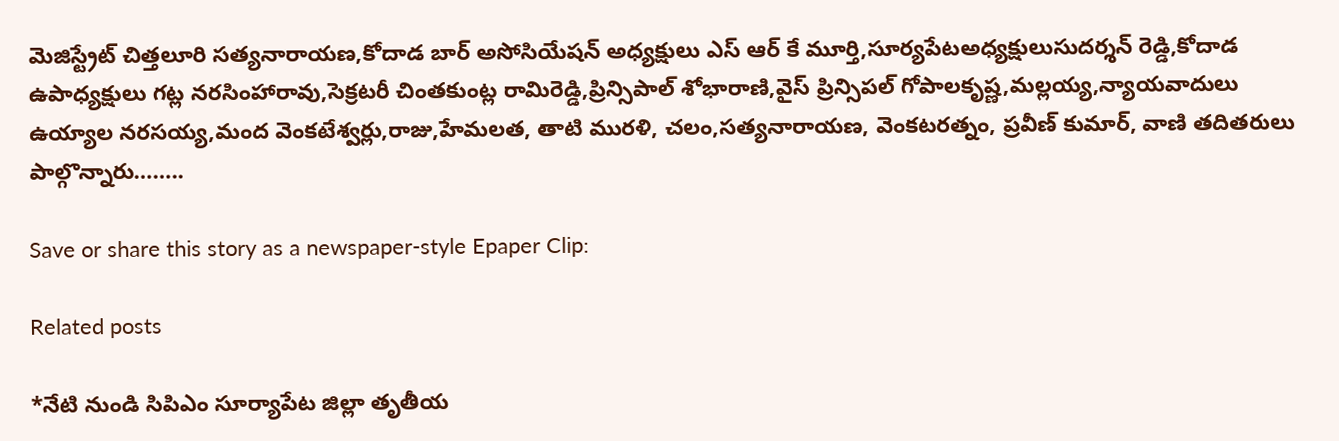మెజిస్ట్రేట్ చిత్తలూరి సత్యనారాయణ,కోదాడ బార్ అసోసియేషన్ అధ్యక్షులు ఎస్ ఆర్ కే మూర్తి,సూర్యపేటఅధ్యక్షులుసుదర్శన్ రెడ్డి,కోదాడ ఉపాధ్యక్షులు గట్ల నరసింహారావు,సెక్రటరీ చింతకుంట్ల రామిరెడ్డి,ప్రిన్సిపాల్ శోభారాణి,వైస్ ప్రిన్సిపల్ గోపాలకృష్ణ,మల్లయ్య,న్యాయవాదులు ఉయ్యాల నరసయ్య,మంద వెంకటేశ్వర్లు,రాజు,హేమలత, తాటి మురళి, చలం,సత్యనారాయణ, వెంకటరత్నం, ప్రవీణ్ కుమార్, వాణి తదితరులు పాల్గొన్నారు……..

Save or share this story as a newspaper-style Epaper Clip:

Related posts

*నేటి నుండి సిపిఎం సూర్యాపేట జిల్లా తృతీయ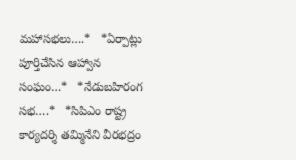మహాసభలు….*   *ఏర్పాట్లు పూర్తిచేసిన ఆహ్వాన సంఘం…*   *నేడుబహిరంగ సభ….*   *సిపిఎం రాష్ట్ర కార్యదర్శి తమ్మినేని వీరభద్రం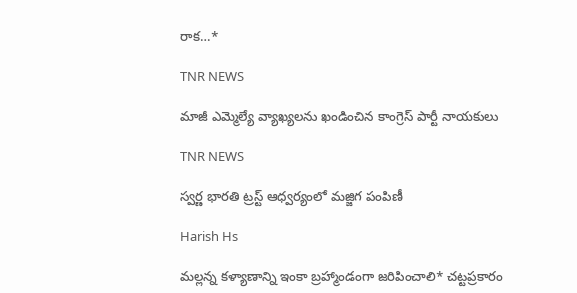రాక…*

TNR NEWS

మాజీ ఎమ్మెల్యే వ్యాఖ్యలను ఖండించిన కాంగ్రెస్ పార్టీ నాయకులు

TNR NEWS

స్వర్ణ భారతి ట్రస్ట్ ఆధ్వర్యంలో మజ్జిగ పంపిణీ

Harish Hs

మల్లన్న కళ్యాణాన్ని ఇంకా బ్రహ్మాండంగా జరిపించాలి* చట్టప్రకారం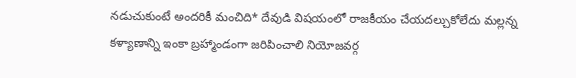నడుచుకుంటే అందరికీ మంచిది* దేవుడి విషయంలో రాజకీయం చేయదల్చుకోలేదు మల్లన్న కళ్యాణాన్ని ఇంకా బ్రహ్మాండంగా జరిపించాలి నియోజవర్గ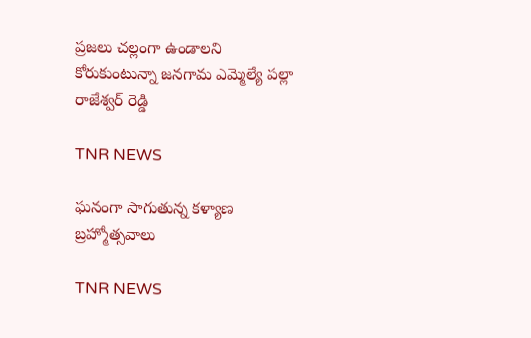ప్రజలు చల్లంగా ఉండాలని కోరుకుంటున్నా జనగామ ఎమ్మెల్యే పల్లా రాజేశ్వర్ రెడ్డి

TNR NEWS

ఘనంగా సాగుతున్న కళ్యాణ బ్రహ్మోత్సవాలు

TNR NEWS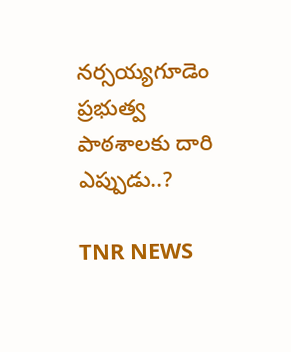నర్సయ్యగూడెం ప్రభుత్వ పాఠశాలకు దారి ఎప్పుడు..?

TNR NEWS